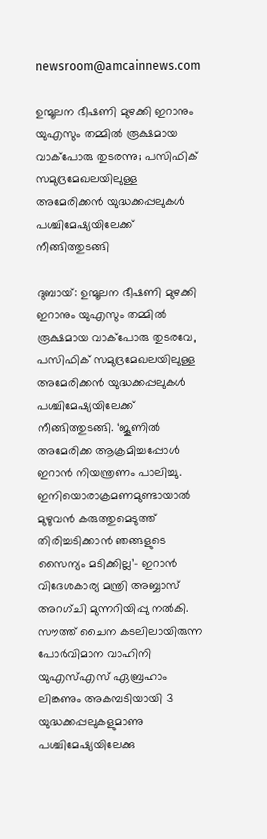newsroom@amcainnews.com

ഉന്മൂലന ഭീഷണി മുഴക്കി ഇറാനും യുഎസും തമ്മിൽ രൂക്ഷമായ വാക്പോരു തുടരന്നു; പസിഫിക് സമുദ്രമേഖലയിലുള്ള അമേരിക്കൻ യുദ്ധക്കപ്പലുകൾ പശ്ചിമേഷ്യയിലേക്ക് നീങ്ങിത്തുടങ്ങി

ദുബായ്: ഉന്മൂലന ഭീഷണി മുഴക്കി ഇറാനും യുഎസും തമ്മിൽ രൂക്ഷമായ വാക്പോരു തുടരവേ, പസിഫിക് സമുദ്രമേഖലയിലുള്ള അമേരിക്കൻ യുദ്ധക്കപ്പലുകൾ പശ്ചിമേഷ്യയിലേക്ക് നീങ്ങിത്തുടങ്ങി. ‘ജൂണിൽ അമേരിക്ക ആക്രമിച്ചപ്പോൾ ഇറാൻ നിയന്ത്രണം പാലിച്ചു. ഇനിയൊരാക്രമണമുണ്ടായാൽ മുഴുവൻ കരുത്തുമെടുത്ത് തിരിച്ചടിക്കാൻ ഞങ്ങളുടെ സൈന്യം മടിക്കില്ല’– ഇറാൻ വിദേശകാര്യ മന്ത്രി അബ്ബാസ് അറഗ്ചി മുന്നറിയിപ്പു നൽകി. സൗത്ത് ചൈന കടലിലായിരുന്ന പോർവിമാന വാഹിനി യുഎസ്എസ് ഏബ്രഹാം ലിങ്കണും അകമ്പടിയായി 3 യുദ്ധക്കപ്പലുകളുമാണു പശ്ചിമേഷ്യയിലേക്കു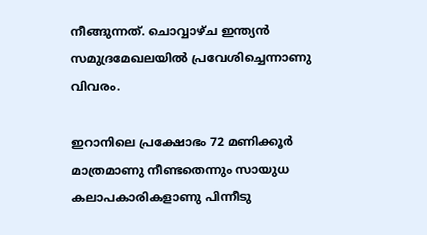നീങ്ങുന്നത്. ചൊവ്വാഴ്ച ഇന്ത്യൻ സമുദ്രമേഖലയിൽ പ്രവേശിച്ചെന്നാണു വിവരം.

ഇറാനിലെ പ്രക്ഷോഭം 72 മണിക്കൂർ മാത്രമാണു നീണ്ടതെന്നും സായുധ കലാപകാരികളാണു പിന്നീടു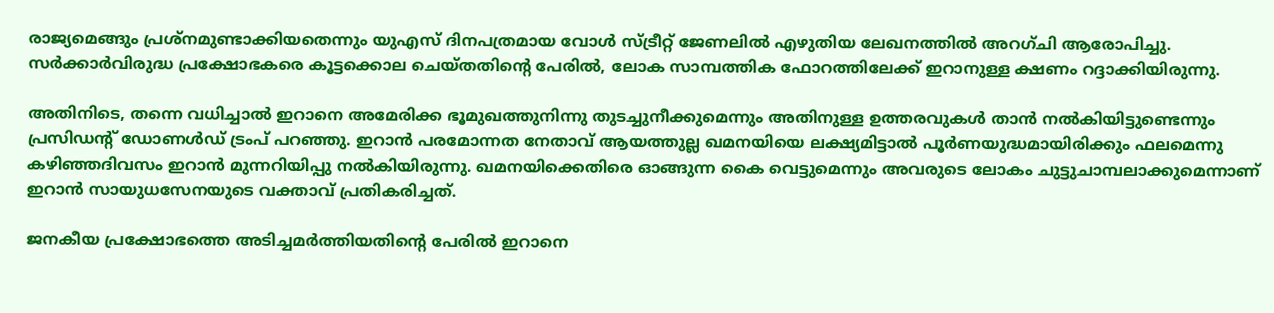രാജ്യമെങ്ങും പ്രശ്നമുണ്ടാക്കിയതെന്നും യുഎസ് ദിനപത്രമായ വോൾ സ്ട്രീറ്റ് ജേണലിൽ എഴുതിയ ലേഖനത്തിൽ അറഗ്ചി ആരോപിച്ചു. സർക്കാർവിരുദ്ധ പ്രക്ഷോഭകരെ കൂട്ടക്കൊല ചെയ്തതിന്റെ പേരിൽ, ലോക സാമ്പത്തിക ഫോറത്തിലേക്ക് ഇറാനുള്ള ക്ഷണം റദ്ദാക്കിയിരുന്നു.

അതിനിടെ, തന്നെ വധിച്ചാൽ ഇറാനെ അമേരിക്ക ഭൂമുഖത്തുനിന്നു തുടച്ചുനീക്കുമെന്നും അതിനുള്ള ഉത്തരവുകൾ താൻ നൽകിയിട്ടുണ്ടെന്നും പ്രസിഡന്റ് ഡോണൾഡ് ട്രംപ് പറഞ്ഞു. ഇറാൻ പരമോന്നത നേതാവ് ആയത്തുല്ല ഖമനയിയെ ലക്ഷ്യമിട്ടാൽ പൂർണയുദ്ധമായിരിക്കും ഫലമെന്നു കഴിഞ്ഞദിവസം ഇറാൻ മുന്നറിയിപ്പു നൽകിയിരുന്നു. ഖമനയിക്കെതിരെ ഓങ്ങുന്ന കൈ വെട്ടുമെന്നും അവരുടെ ലോകം ചുട്ടുചാമ്പലാക്കുമെന്നാണ് ഇറാൻ സായുധസേനയുടെ വക്താവ് പ്രതികരിച്ചത്.

ജനകീയ പ്രക്ഷോഭത്തെ അടിച്ചമർത്തിയതിന്റെ പേരിൽ ഇറാനെ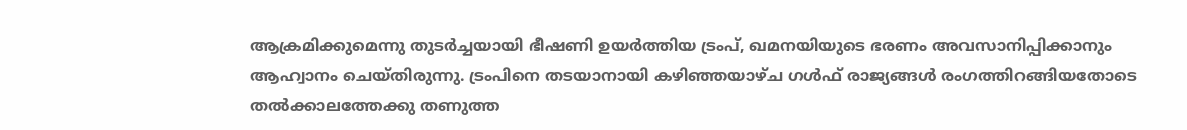ആക്രമിക്കുമെന്നു തുടർച്ചയായി ഭീഷണി ഉയർത്തിയ ട്രംപ്, ഖമനയിയുടെ ഭരണം അവസാനിപ്പിക്കാനും ആഹ്വാനം ചെയ്തിരുന്നു. ട്രംപിനെ തടയാനായി കഴിഞ്ഞയാഴ്ച ഗൾഫ് രാജ്യങ്ങൾ രംഗത്തിറങ്ങിയതോടെ തൽക്കാലത്തേക്കു തണുത്ത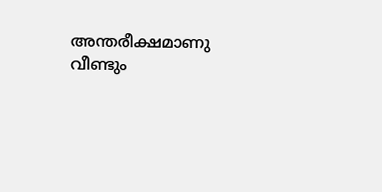അന്തരീക്ഷമാണു വീണ്ടും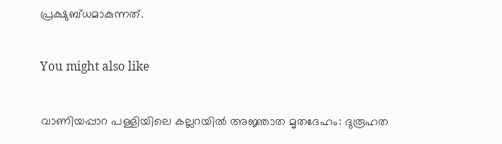പ്രക്ഷുബ്ധമാകുന്നത്.

You might also like

വാണിയപ്പാറ പള്ളിയിലെ കല്ലറയിൽ അജ്ഞാത മൃതദേഹം: ദുരൂഹത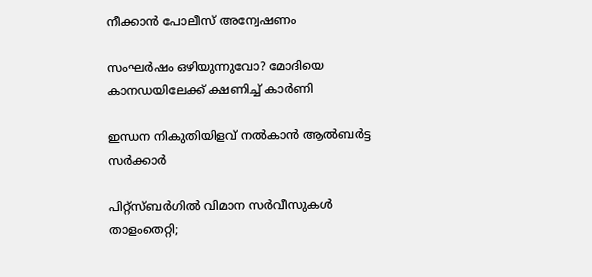നീക്കാൻ പോലീസ് അന്വേഷണം

സംഘർഷം ഒഴിയുന്നുവോ? മോദിയെ കാനഡയിലേക്ക് ക്ഷണിച്ച് കാർണി

ഇന്ധന നികുതിയിളവ് നൽകാൻ ആൽബർട്ട സർക്കാർ

പിറ്റ്‌സ്‌ബർഗിൽ വിമാന സർവീസുകൾ താളംതെറ്റി;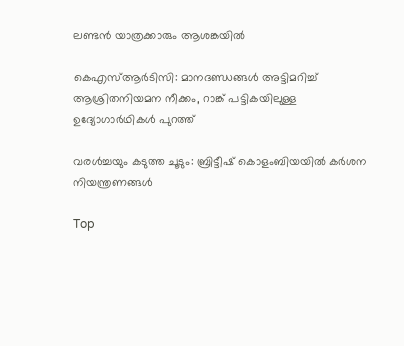ലണ്ടൻ യാത്രക്കാരും ആശങ്കയിൽ

കെഎസ്ആർടിസി: മാനദണ്ഡങ്ങൾ അട്ടിമറിച്ച് ആശ്രിതനിയമന നീക്കം, റാങ്ക് പട്ടികയിലുള്ള ഉദ്യോഗാർഥികൾ പുറത്ത്

വരൾച്ചയും കടുത്ത ചൂടും: ബ്രിട്ടീഷ് കൊളംബിയയിൽ കർശന നിയന്ത്രണങ്ങൾ

Top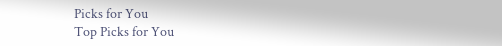Picks for You
Top Picks for You